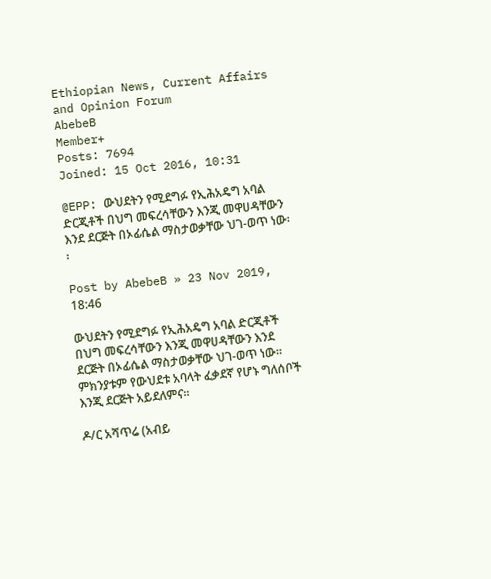Ethiopian News, Current Affairs and Opinion Forum
AbebeB
Member+
Posts: 7694
Joined: 15 Oct 2016, 10:31

@EPP: ውህደትን የሚደግፉ የኢሕአዴግ አባል ድርጂቶች በህግ መፍረሳቸውን እንጂ መዋሀዳቸውን እንደ ደርጅት በኦፊሴል ማስታወቃቸው ህገ-ወጥ ነው፡፡

Post by AbebeB » 23 Nov 2019, 18:46

ውህደትን የሚደግፉ የኢሕአዴግ አባል ድርጂቶች በህግ መፍረሳቸውን እንጂ መዋሀዳቸውን እንደ ደርጅት በኦፊሴል ማስታወቃቸው ህገ-ወጥ ነው፡፡ ምክንያቱም የውህደቱ አባላት ፈቃደኛ የሆኑ ግለሰቦች እንጂ ደርጅት አይደለምና፡፡

ዶ/ር አሻጥሬ (አብይ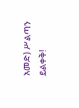አመድ) ሥልጣን ይልቀቅ!